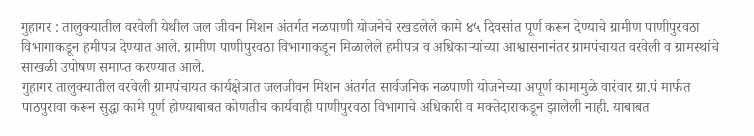गुहागर : तालुक्यातील वरवेली येथील जल जीवन मिशन अंतर्गत नळपाणी योजनेचे रखडलेले कामे ४५ दिवसांत पूर्ण करून देण्याचे ग्रामीण पाणीपुरवठा विभागाकडून हमीपत्र देण्यात आले. ग्रामीण पाणीपुरवठा विभागाकडून मिळालेले हमीपत्र व अधिकाऱ्यांच्या आश्वासनानंतर ग्रामपंचायत वरवेली व ग्रामस्थांचे साखळी उपोषण समाप्त करण्यात आले.
गुहागर तालुक्यातील वरवेली ग्रामपंचायत कार्यक्षेत्रात जलजीवन मिशन अंतर्गत सार्वजनिक नळपाणी योजनेच्या अपूर्ण कामामुळे वारंवार ग्रा.पं मार्फत पाठपुरावा करून सुद्धा कामे पूर्ण होण्याबाबत कोणतीच कार्यवाही पाणीपुरवठा विभागाचे अधिकारी व मक्तेदाराकडून झालेली नाही. याबाबत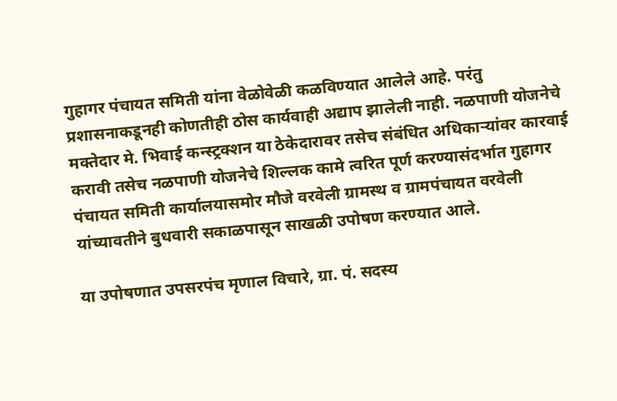गुहागर पंचायत समिती यांना वेळोवेळी कळविण्यात आलेले आहे. परंतु प्रशासनाकडूनही कोणतीही ठोस कार्यवाही अद्याप झालेली नाही. नळपाणी योजनेचे मक्तेदार मे. भिवाई कन्स्ट्रक्शन या ठेकेदारावर तसेच संबंधित अधिकाऱ्यांवर कारवाई करावी तसेच नळपाणी योजनेचे शिल्लक कामे त्वरित पूर्ण करण्यासंदर्भात गुहागर पंचायत समिती कार्यालयासमोर मौजे वरवेली ग्रामस्थ व ग्रामपंचायत वरवेली यांच्यावतीने बुधवारी सकाळपासून साखळी उपोषण करण्यात आले.

या उपोषणात उपसरपंच मृणाल विचारे, ग्रा. पं. सदस्य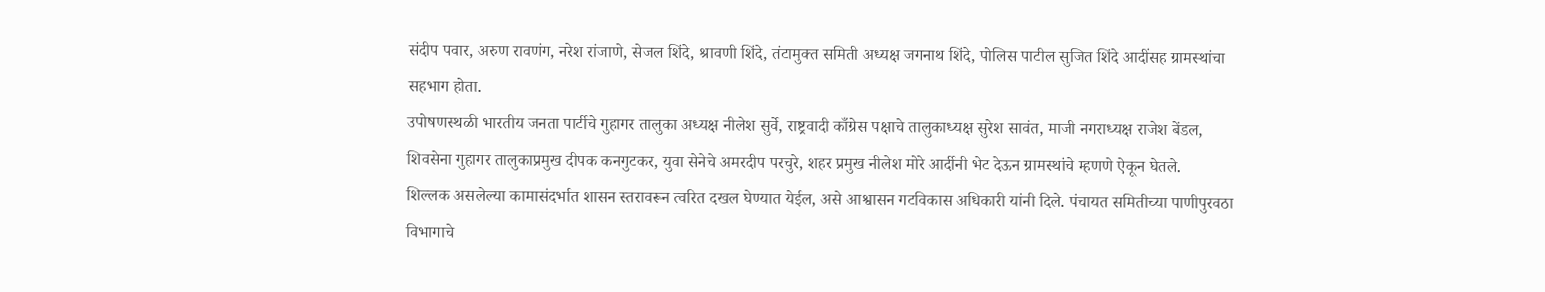संदीप पवार, अरुण रावणंग, नरेश रांजाणे, सेजल शिंदे, श्रावणी शिंदे, तंटामुक्त समिती अध्यक्ष जगनाथ शिंदे, पोलिस पाटील सुजित शिंदे आदींसह ग्रामस्थांचा सहभाग होता.
उपोषणस्थळी भारतीय जनता पार्टीचे गुहागर तालुका अध्यक्ष नीलेश सुर्वे, राष्ट्रवादी काँग्रेस पक्षाचे तालुकाध्यक्ष सुरेश सावंत, माजी नगराध्यक्ष राजेश बेंडल, शिवसेना गुहागर तालुकाप्रमुख दीपक कनगुटकर, युवा सेनेचे अमरदीप परचुरे, शहर प्रमुख नीलेश मोरे आर्दीनी भेट देऊन ग्रामस्थांचे म्हणणे ऐकून घेतले.
शिल्लक असलेल्या कामासंदर्भात शासन स्तरावरून त्वरित दखल घेण्यात येईल, असे आश्वासन गटविकास अधिकारी यांनी दिले. पंचायत समितीच्या पाणीपुरवठा विभागाचे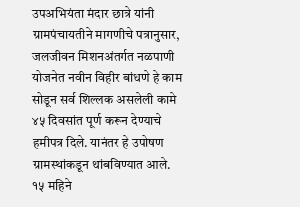उपअभियंता मंदार छात्रे यांनी ग्रामपंचायतीने मागणीचे पत्रानुसार, जलजीवन मिशनअंतर्गत नळपाणी योजनेत नवीन विहीर बांधणे हे काम सोडून सर्व शिल्लक असलेली कामे ४५ दिवसांत पूर्ण करून देण्याचे हमीपत्र दिले. यानंतर हे उपोषण ग्रामस्थांकडून थांबविण्यात आले.
१५ महिने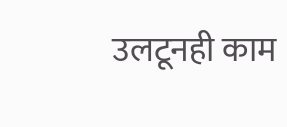उलटूनही काम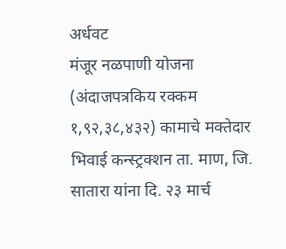अर्धवट
मंजूर नळपाणी योजना (अंदाजपत्रकिय रक्कम १,९२,३८,४३२) कामाचे मक्तेदार भिवाई कन्स्ट्रक्शन ता. माण, जि. सातारा यांना दि. २३ मार्च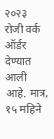२०२३ रोजी वर्क ऑर्डर देण्यात आली आहे. मात्र, १५ महिने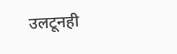उलटूनही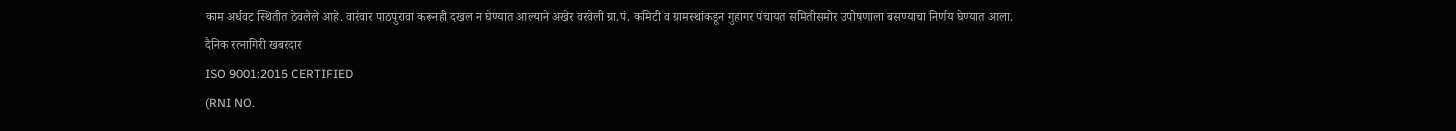काम अर्धवट स्थितीत ठेवलेले आहे. वारंवार पाठपुरावा करूनही दखल न घेण्यात आल्याने अखेर वरवेली ग्रा.पं. कमिटी व ग्रामस्थांकडून गुहागर पंचायत समितीसमोर उपोषणाला बसण्याचा निर्णय घेण्यात आला.
दैनिक रत्नागिरी खबरदार
ISO 9001:2015 CERTIFIED
(RNI NO.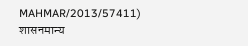MAHMAR/2013/57411)
शासनमान्य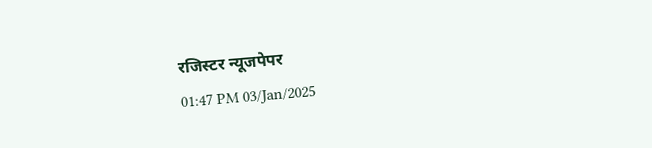रजिस्टर न्यूजपेपर
01:47 PM 03/Jan/2025